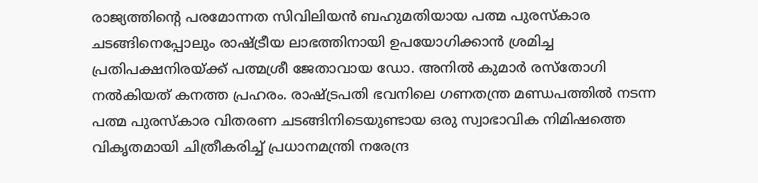രാജ്യത്തിന്റെ പരമോന്നത സിവിലിയൻ ബഹുമതിയായ പത്മ പുരസ്കാര ചടങ്ങിനെപ്പോലും രാഷ്ട്രീയ ലാഭത്തിനായി ഉപയോഗിക്കാൻ ശ്രമിച്ച പ്രതിപക്ഷനിരയ്ക്ക് പത്മശ്രീ ജേതാവായ ഡോ. അനിൽ കുമാർ രസ്തോഗി നൽകിയത് കനത്ത പ്രഹരം. രാഷ്ട്രപതി ഭവനിലെ ഗണതന്ത്ര മണ്ഡപത്തിൽ നടന്ന പത്മ പുരസ്കാര വിതരണ ചടങ്ങിനിടെയുണ്ടായ ഒരു സ്വാഭാവിക നിമിഷത്തെ വികൃതമായി ചിത്രീകരിച്ച് പ്രധാനമന്ത്രി നരേന്ദ്ര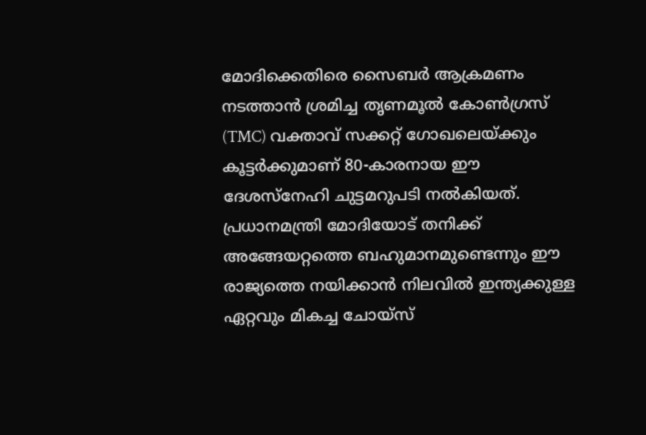മോദിക്കെതിരെ സൈബർ ആക്രമണം നടത്താൻ ശ്രമിച്ച തൃണമൂൽ കോൺഗ്രസ് (TMC) വക്താവ് സക്കറ്റ് ഗോഖലെയ്ക്കും കൂട്ടർക്കുമാണ് 80-കാരനായ ഈ ദേശസ്നേഹി ചുട്ടമറുപടി നൽകിയത്. പ്രധാനമന്ത്രി മോദിയോട് തനിക്ക് അങ്ങേയറ്റത്തെ ബഹുമാനമുണ്ടെന്നും ഈ രാജ്യത്തെ നയിക്കാൻ നിലവിൽ ഇന്ത്യക്കുള്ള ഏറ്റവും മികച്ച ചോയ്സ്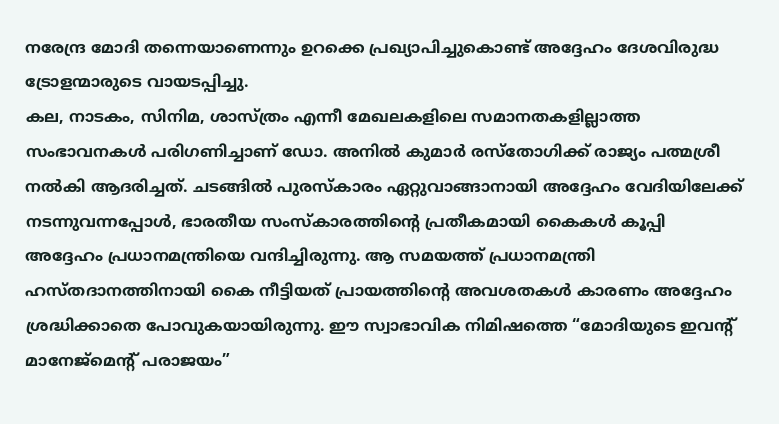നരേന്ദ്ര മോദി തന്നെയാണെന്നും ഉറക്കെ പ്രഖ്യാപിച്ചുകൊണ്ട് അദ്ദേഹം ദേശവിരുദ്ധ ട്രോളന്മാരുടെ വായടപ്പിച്ചു.
കല, നാടകം, സിനിമ, ശാസ്ത്രം എന്നീ മേഖലകളിലെ സമാനതകളില്ലാത്ത സംഭാവനകൾ പരിഗണിച്ചാണ് ഡോ. അനിൽ കുമാർ രസ്തോഗിക്ക് രാജ്യം പത്മശ്രീ നൽകി ആദരിച്ചത്. ചടങ്ങിൽ പുരസ്കാരം ഏറ്റുവാങ്ങാനായി അദ്ദേഹം വേദിയിലേക്ക് നടന്നുവന്നപ്പോൾ, ഭാരതീയ സംസ്കാരത്തിന്റെ പ്രതീകമായി കൈകൾ കൂപ്പി അദ്ദേഹം പ്രധാനമന്ത്രിയെ വന്ദിച്ചിരുന്നു. ആ സമയത്ത് പ്രധാനമന്ത്രി ഹസ്തദാനത്തിനായി കൈ നീട്ടിയത് പ്രായത്തിന്റെ അവശതകൾ കാരണം അദ്ദേഹം ശ്രദ്ധിക്കാതെ പോവുകയായിരുന്നു. ഈ സ്വാഭാവിക നിമിഷത്തെ “മോദിയുടെ ഇവന്റ് മാനേജ്മെന്റ് പരാജയം”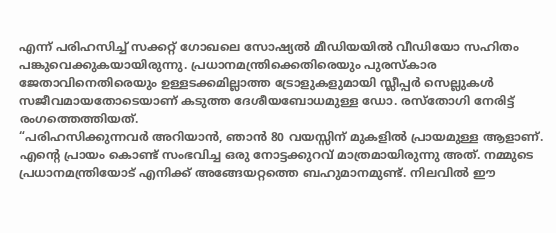എന്ന് പരിഹസിച്ച് സക്കറ്റ് ഗോഖലെ സോഷ്യൽ മീഡിയയിൽ വീഡിയോ സഹിതം പങ്കുവെക്കുകയായിരുന്നു. പ്രധാനമന്ത്രിക്കെതിരെയും പുരസ്കാര ജേതാവിനെതിരെയും ഉള്ളടക്കമില്ലാത്ത ട്രോളുകളുമായി സ്ലീപ്പർ സെല്ലുകൾ സജീവമായതോടെയാണ് കടുത്ത ദേശീയബോധമുള്ള ഡോ. രസ്തോഗി നേരിട്ട് രംഗത്തെത്തിയത്.
“പരിഹസിക്കുന്നവർ അറിയാൻ, ഞാൻ 80 വയസ്സിന് മുകളിൽ പ്രായമുള്ള ആളാണ്. എന്റെ പ്രായം കൊണ്ട് സംഭവിച്ച ഒരു നോട്ടക്കുറവ് മാത്രമായിരുന്നു അത്. നമ്മുടെ പ്രധാനമന്ത്രിയോട് എനിക്ക് അങ്ങേയറ്റത്തെ ബഹുമാനമുണ്ട്. നിലവിൽ ഈ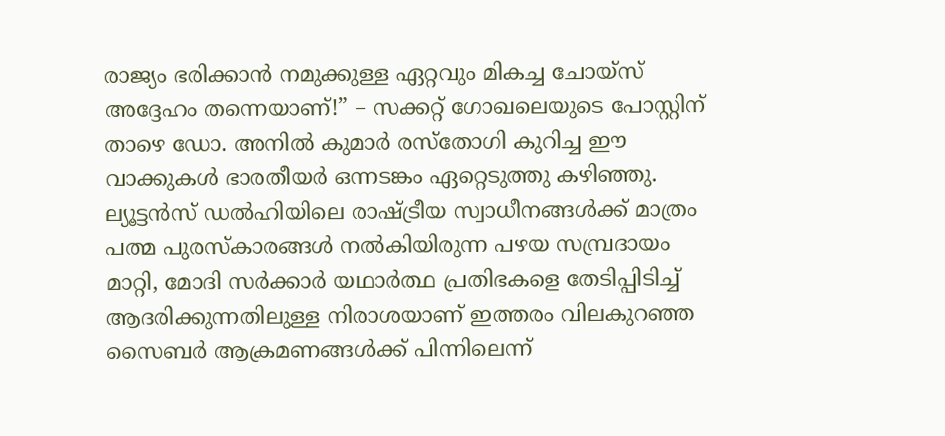രാജ്യം ഭരിക്കാൻ നമുക്കുള്ള ഏറ്റവും മികച്ച ചോയ്സ് അദ്ദേഹം തന്നെയാണ്!” – സക്കറ്റ് ഗോഖലെയുടെ പോസ്റ്റിന് താഴെ ഡോ. അനിൽ കുമാർ രസ്തോഗി കുറിച്ച ഈ വാക്കുകൾ ഭാരതീയർ ഒന്നടങ്കം ഏറ്റെടുത്തു കഴിഞ്ഞു. ല്യൂട്ടൻസ് ഡൽഹിയിലെ രാഷ്ട്രീയ സ്വാധീനങ്ങൾക്ക് മാത്രം പത്മ പുരസ്കാരങ്ങൾ നൽകിയിരുന്ന പഴയ സമ്പ്രദായം മാറ്റി, മോദി സർക്കാർ യഥാർത്ഥ പ്രതിഭകളെ തേടിപ്പിടിച്ച് ആദരിക്കുന്നതിലുള്ള നിരാശയാണ് ഇത്തരം വിലകുറഞ്ഞ സൈബർ ആക്രമണങ്ങൾക്ക് പിന്നിലെന്ന്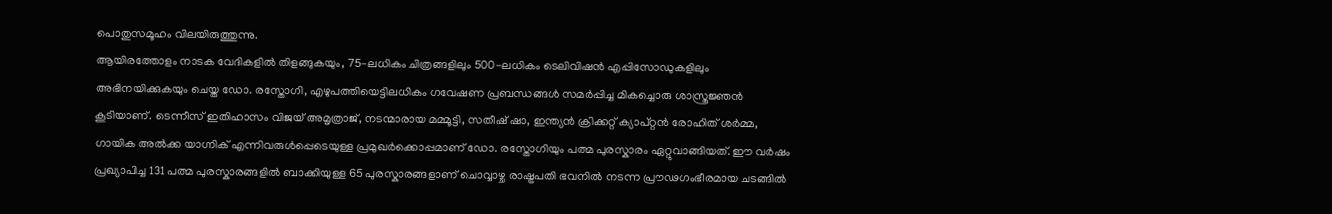പൊതുസമൂഹം വിലയിരുത്തുന്നു.
ആയിരത്തോളം നാടക വേദികളിൽ തിളങ്ങുകയും, 75-ലധികം ചിത്രങ്ങളിലും 500-ലധികം ടെലിവിഷൻ എപ്പിസോഡുകളിലും അഭിനയിക്കുകയും ചെയ്ത ഡോ. രസ്തോഗി, എഴുപത്തിയെട്ടിലധികം ഗവേഷണ പ്രബന്ധങ്ങൾ സമർപ്പിച്ച മികച്ചൊരു ശാസ്ത്രജ്ഞൻ കൂടിയാണ്. ടെന്നീസ് ഇതിഹാസം വിജയ് അമൃത്രാജ്, നടന്മാരായ മമ്മൂട്ടി, സതീഷ് ഷാ, ഇന്ത്യൻ ക്രിക്കറ്റ് ക്യാപ്റ്റൻ രോഹിത് ശർമ്മ, ഗായിക അൽക്ക യാഗ്നിക് എന്നിവരുൾപ്പെടെയുള്ള പ്രമുഖർക്കൊപ്പമാണ് ഡോ. രസ്തോഗിയും പത്മ പുരസ്കാരം ഏറ്റുവാങ്ങിയത്. ഈ വർഷം പ്രഖ്യാപിച്ച 131 പത്മ പുരസ്കാരങ്ങളിൽ ബാക്കിയുള്ള 65 പുരസ്കാരങ്ങളാണ് ചൊവ്വാഴ്ച രാഷ്ട്രപതി ഭവനിൽ നടന്ന പ്രൗഢഗംഭീരമായ ചടങ്ങിൽ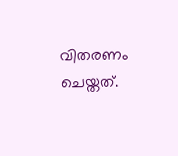വിതരണം ചെയ്തത്.